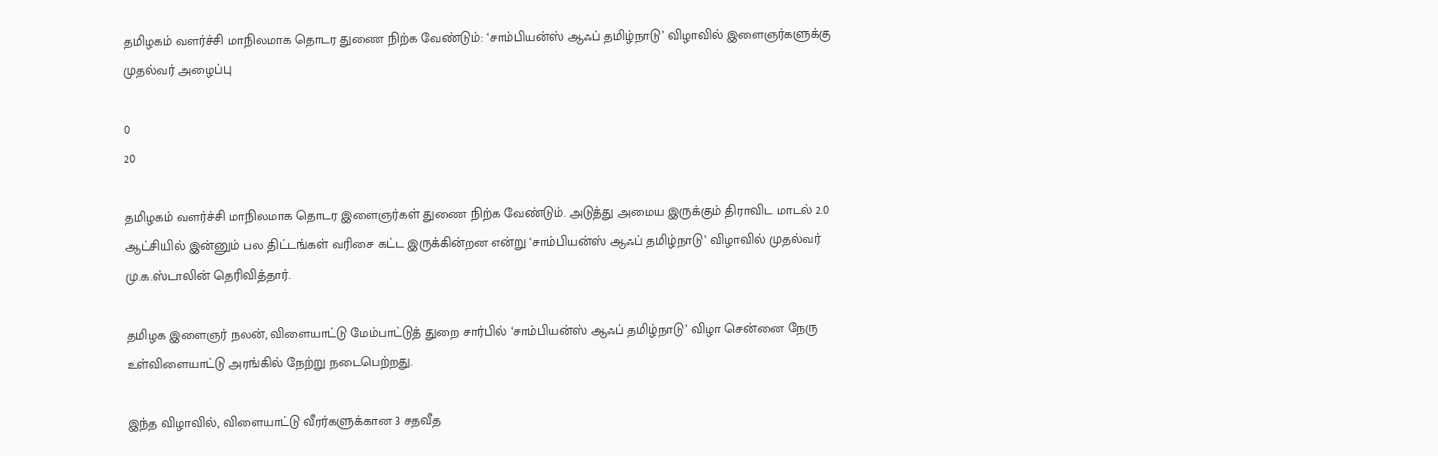தமிழகம் வளர்ச்சி மாநிலமாக தொடர துணை நிற்க வேண்டும்: ‘சாம்பியன்ஸ் ஆஃப் தமிழ்நாடு’ விழாவில் இளைஞர்களுக்கு முதல்வர் அழைப்பு

0
20

தமிழகம் வளர்ச்சி மாநிலமாக தொடர இளைஞர்கள் துணை நிற்க வேண்டும். அடுத்து அமைய இருக்கும் திராவிட மாடல் 2.0 ஆட்சியில் இன்னும் பல திட்டங்கள் வரிசை கட்ட இருக்கின்றன என்று ‘சாம்பியன்ஸ் ஆஃப் தமிழ்நாடு’ விழாவில் முதல்வர் மு.க.ஸ்டாலின் தெரிவித்தார்.

தமிழக இளைஞர் நலன், விளையாட்டு மேம்பாட்டுத் துறை சார்பில் ‘சாம்பியன்ஸ் ஆஃப் தமிழ்நாடு’ விழா சென்னை நேரு உள்விளையாட்டு அரங்கில் நேற்று நடைபெற்றது.

இந்த விழாவில், விளையாட்டு வீரர்களுக்கான 3 சதவீத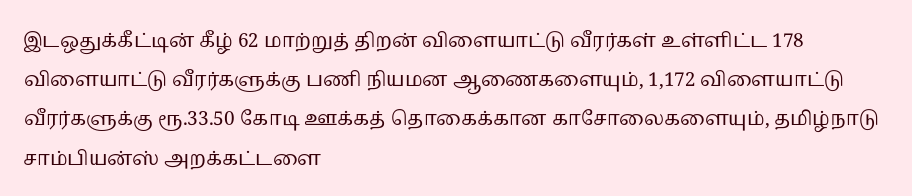இடஒதுக்கீட்டின் கீழ் 62 மாற்றுத் திறன் விளையாட்டு வீரர்கள் உள்ளிட்ட 178 விளையாட்டு வீரர்களுக்கு பணி நியமன ஆணைகளையும், 1,172 விளையாட்டு வீரர்களுக்கு ரூ.33.50 கோடி ஊக்கத் தொகைக்கான காசோலைகளையும், தமிழ்நாடு சாம்பியன்ஸ் அறக்கட்டளை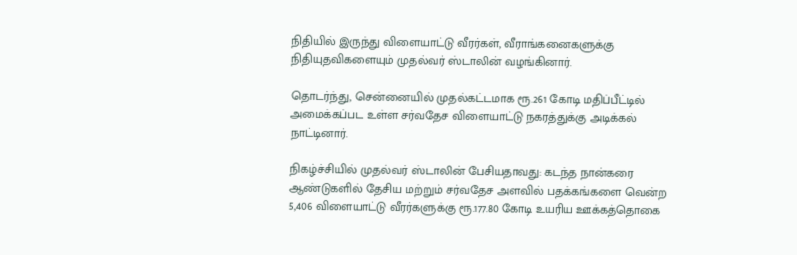நிதியில் இருந்து விளையாட்டு வீரர்கள், வீராங்கனைகளுக்கு நிதியுதவிகளையும் முதல்வர் ஸ்டாலின் வழங்கினார்.

தொடர்ந்து, சென்னையில் முதல்கட்டமாக ரூ.261 கோடி மதிப்பீட்டில் அமைக்கப்பட உள்ள சர்வதேச விளையாட்டு நகரத்துக்கு அடிக்கல் நாட்டினார்.

நிகழ்ச்சியில் முதல்வர் ஸ்டாலின் பேசியதாவது: கடந்த நான்கரை ஆண்டுகளில் தேசிய மற்றும் சர்வதேச அளவில் பதக்கங்களை வென்ற 5,406 விளையாட்டு வீரர்களுக்கு ரூ.177.80 கோடி உயரிய ஊக்கத்தொகை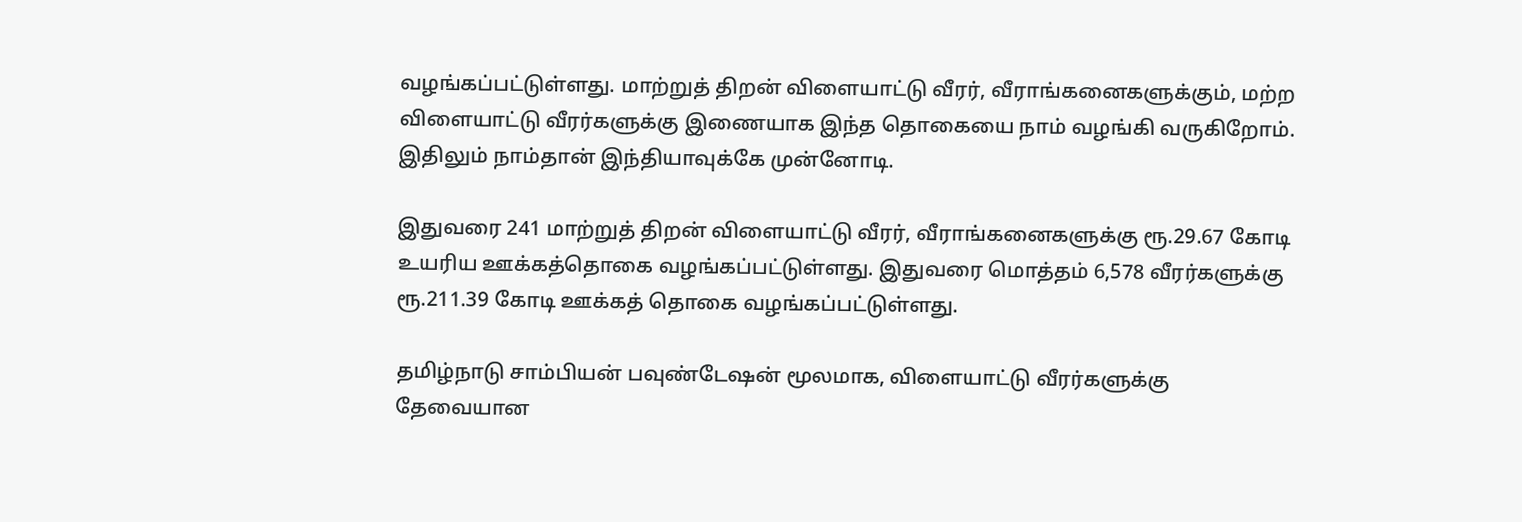வழங்கப்பட்டுள்ளது. மாற்றுத் திறன் விளையாட்டு வீரர், வீராங்கனைகளுக்கும், மற்ற விளையாட்டு வீரர்களுக்கு இணையாக இந்த தொகையை நாம் வழங்கி வருகிறோம். இதிலும் நாம்தான் இந்தியாவுக்கே முன்னோடி.

இதுவரை 241 மாற்றுத் திறன் விளையாட்டு வீரர், வீராங்கனைகளுக்கு ரூ.29.67 கோடி உயரிய ஊக்கத்தொகை வழங்கப்பட்டுள்ளது. இதுவரை மொத்தம் 6,578 வீரர்களுக்கு ரூ.211.39 கோடி ஊக்கத் தொகை வழங்கப்பட்டுள்ளது.

தமிழ்நாடு சாம்பியன் பவுண்டேஷன் மூலமாக, விளையாட்டு வீரர்களுக்கு தேவையான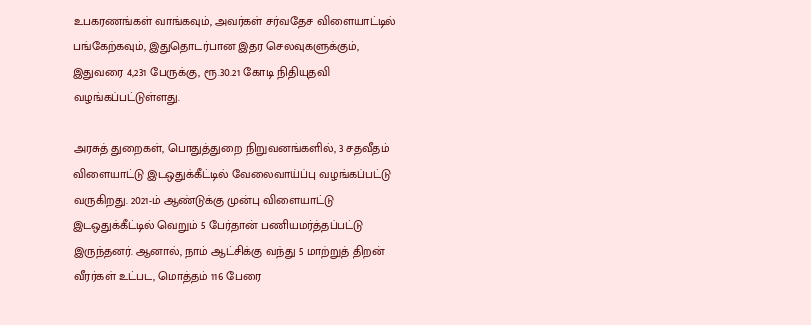உபகரணங்கள் வாங்கவும், அவர்கள் சர்வதேச விளையாட்டில் பங்கேற்கவும், இதுதொடர்பான இதர செலவுகளுக்கும், இதுவரை 4,231 பேருக்கு, ரூ.30.21 கோடி நிதியுதவி வழங்கப்பட்டுள்ளது.

அரசுத் துறைகள், பொதுத்துறை நிறுவனங்களில், 3 சதவீதம் விளையாட்டு இடஒதுக்கீட்டில் வேலைவாய்ப்பு வழங்கப்பட்டு வருகிறது. 2021-ம் ஆண்டுக்கு முன்பு விளையாட்டு இடஒதுக்கீட்டில் வெறும் 5 பேர்தான் பணியமர்த்தப்பட்டு இருந்தனர். ஆனால், நாம் ஆட்சிக்கு வந்து 5 மாற்றுத் திறன் வீரர்கள் உட்பட, மொத்தம் 116 பேரை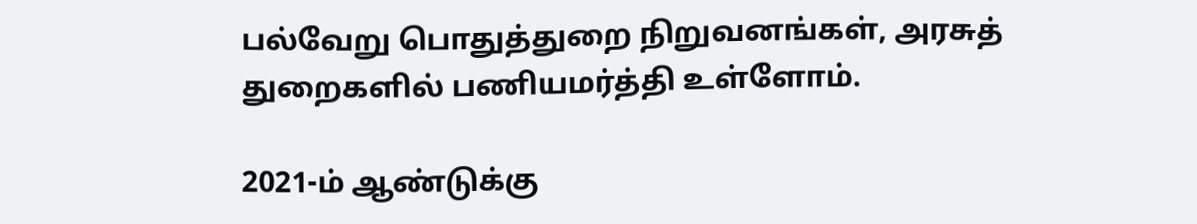பல்வேறு பொதுத்துறை நிறுவனங்கள், அரசுத் துறைகளில் பணியமர்த்தி உள்ளோம்.

2021-ம் ஆண்டுக்கு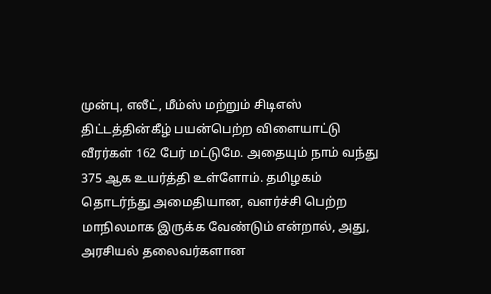முன்பு, எலீட், மீம்ஸ் மற்றும் சிடிஎஸ் திட்டத்தின்கீழ் பயன்பெற்ற விளையாட்டு வீரர்கள் 162 பேர் மட்டுமே. அதையும் நாம் வந்து 375 ஆக உயர்த்தி உள்ளோம். தமிழகம் தொடர்ந்து அமைதியான, வளர்ச்சி பெற்ற மாநிலமாக இருக்க வேண்டும் என்றால், அது, அரசியல் தலைவர்களான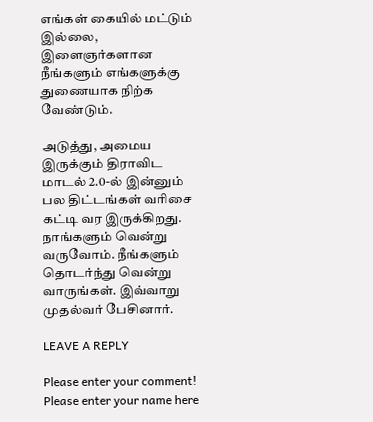எங்கள் கையில் மட்டும் இல்லை, இளைஞர்களான நீங்களும் எங்களுக்கு துணையாக நிற்க வேண்டும்.

அடுத்து, அமைய இருக்கும் திராவிட மாடல் 2.0-ல் இன்னும் பல திட்டங்கள் வரிசை கட்டி வர இருக்கிறது. நாங்களும் வென்று வருவோம். நீங்களும் தொடர்ந்து வென்று வாருங்கள். இவ்வாறு முதல்வர் பேசினார்.

LEAVE A REPLY

Please enter your comment!
Please enter your name here